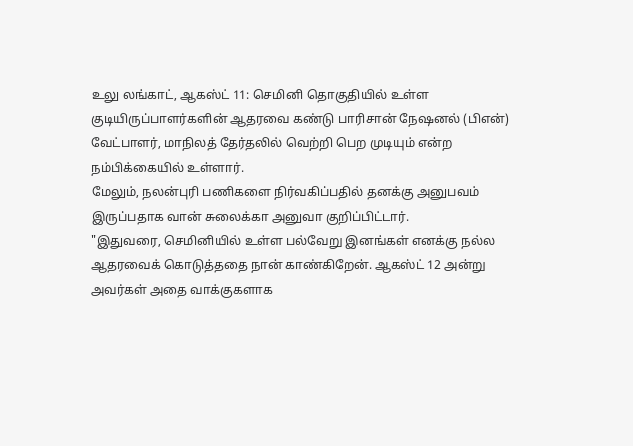உலு லங்காட், ஆகஸ்ட் 11: செமினி தொகுதியில் உள்ள குடியிருப்பாளர்களின் ஆதரவை கண்டு பாரிசான் நேஷனல் (பிஎன்) வேட்பாளர், மாநிலத் தேர்தலில் வெற்றி பெற முடியும் என்ற நம்பிக்கையில் உள்ளார்.
மேலும், நலன்புரி பணிகளை நிர்வகிப்பதில் தனக்கு அனுபவம் இருப்பதாக வான் சுலைக்கா அனுவா குறிப்பிட்டார்.
"இதுவரை, செமினியில் உள்ள பல்வேறு இனங்கள் எனக்கு நல்ல ஆதரவைக் கொடுத்ததை நான் காண்கிறேன். ஆகஸ்ட் 12 அன்று அவர்கள் அதை வாக்குகளாக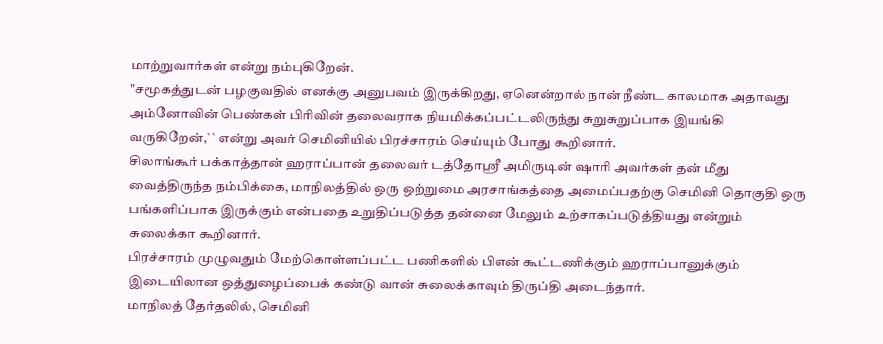மாற்றுவார்கள் என்று நம்புகிறேன்.
"சமூகத்துடன் பழகுவதில் எனக்கு அனுபவம் இருக்கிறது, ஏனென்றால் நான் நீண்ட காலமாக அதாவது அம்னோவின் பெண்கள் பிரிவின் தலைவராக நியமிக்கப்பட்டலிருந்து சுறுசுறுப்பாக இயங்கி வருகிறேன்,`` என்று அவர் செமினியில் பிரச்சாரம் செய்யும் போது கூறினார்.
சிலாங்கூர் பக்காத்தான் ஹராப்பான் தலைவர் டத்தோஸ்ரீ அமிருடின் ஷாரி அவர்கள் தன் மீது வைத்திருந்த நம்பிக்கை, மாநிலத்தில் ஒரு ஒற்றுமை அரசாங்கத்தை அமைப்பதற்கு செமினி தொகுதி ஒரு பங்களிப்பாக இருக்கும் என்பதை உறுதிப்படுத்த தன்னை மேலும் உற்சாகப்படுத்தியது என்றும் சுலைக்கா கூறினார்.
பிரச்சாரம் முழுவதும் மேற்கொள்ளப்பட்ட பணிகளில் பிஎன் கூட்டணிக்கும் ஹராப்பானுக்கும் இடையிலான ஒத்துழைப்பைக் கண்டு வான் சுலைக்காவும் திருப்தி அடைந்தார்.
மாநிலத் தேர்தலில், செமினி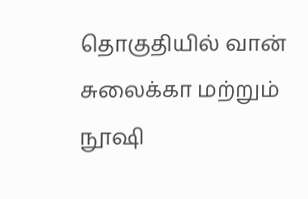தொகுதியில் வான் சுலைக்கா மற்றும் நூஷி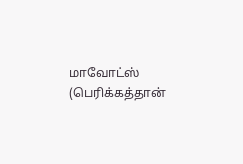மாவோட்ஸ் (பெரிக்கத்தான்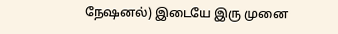நேஷனல்) இடையே இரு முனை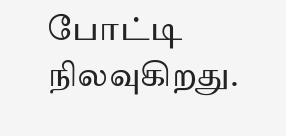போட்டி நிலவுகிறது.